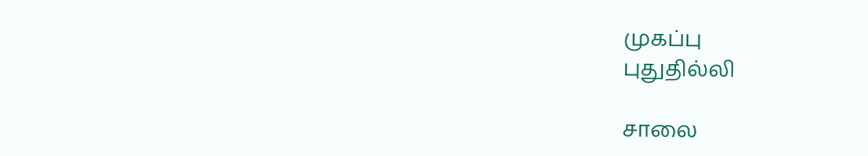முகப்பு
புதுதில்லி

சாலை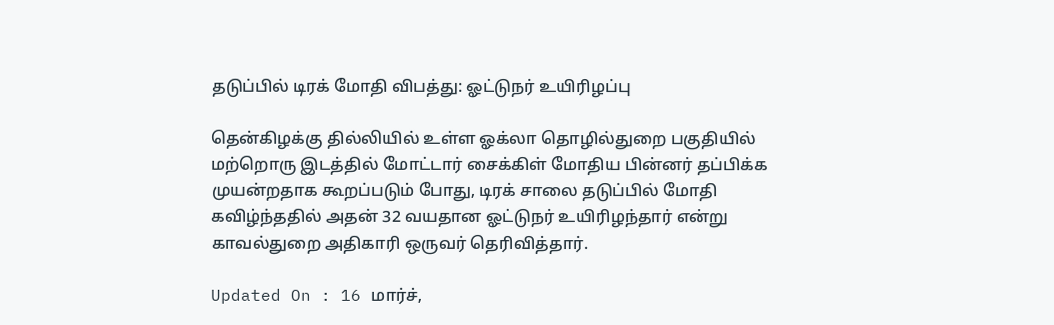தடுப்பில் டிரக் மோதி விபத்து: ஓட்டுநர் உயிரிழப்பு

தென்கிழக்கு தில்லியில் உள்ள ஓக்லா தொழில்துறை பகுதியில் மற்றொரு இடத்தில் மோட்டார் சைக்கிள் மோதிய பின்னர் தப்பிக்க முயன்றதாக கூறப்படும் போது, டிரக் சாலை தடுப்பில் மோதி கவிழ்ந்ததில் அதன் 32 வயதான ஓட்டுநர் உயிரிழந்தார் என்று காவல்துறை அதிகாரி ஒருவர் தெரிவித்தார்.

Updated On : 16 மார்ச்,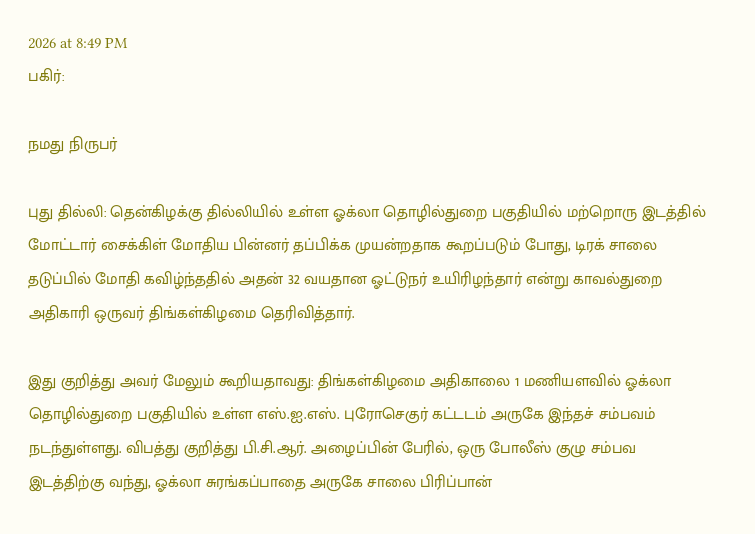2026 at 8:49 PM
பகிர்:

நமது நிருபர்

புது தில்லி: தென்கிழக்கு தில்லியில் உள்ள ஓக்லா தொழில்துறை பகுதியில் மற்றொரு இடத்தில் மோட்டார் சைக்கிள் மோதிய பின்னர் தப்பிக்க முயன்றதாக கூறப்படும் போது, டிரக் சாலை தடுப்பில் மோதி கவிழ்ந்ததில் அதன் 32 வயதான ஓட்டுநர் உயிரிழந்தார் என்று காவல்துறை அதிகாரி ஒருவர் திங்கள்கிழமை தெரிவித்தார்.

இது குறித்து அவர் மேலும் கூறியதாவது: திங்கள்கிழமை அதிகாலை 1 மணியளவில் ஓக்லா தொழில்துறை பகுதியில் உள்ள எஸ்.ஐ.எஸ். புரோசெகுர் கட்டடம் அருகே இந்தச் சம்பவம் நடந்துள்ளது. விபத்து குறித்து பி.சி.ஆர். அழைப்பின் பேரில், ஒரு போலீஸ் குழு சம்பவ இடத்திற்கு வந்து, ஓக்லா சுரங்கப்பாதை அருகே சாலை பிரிப்பான்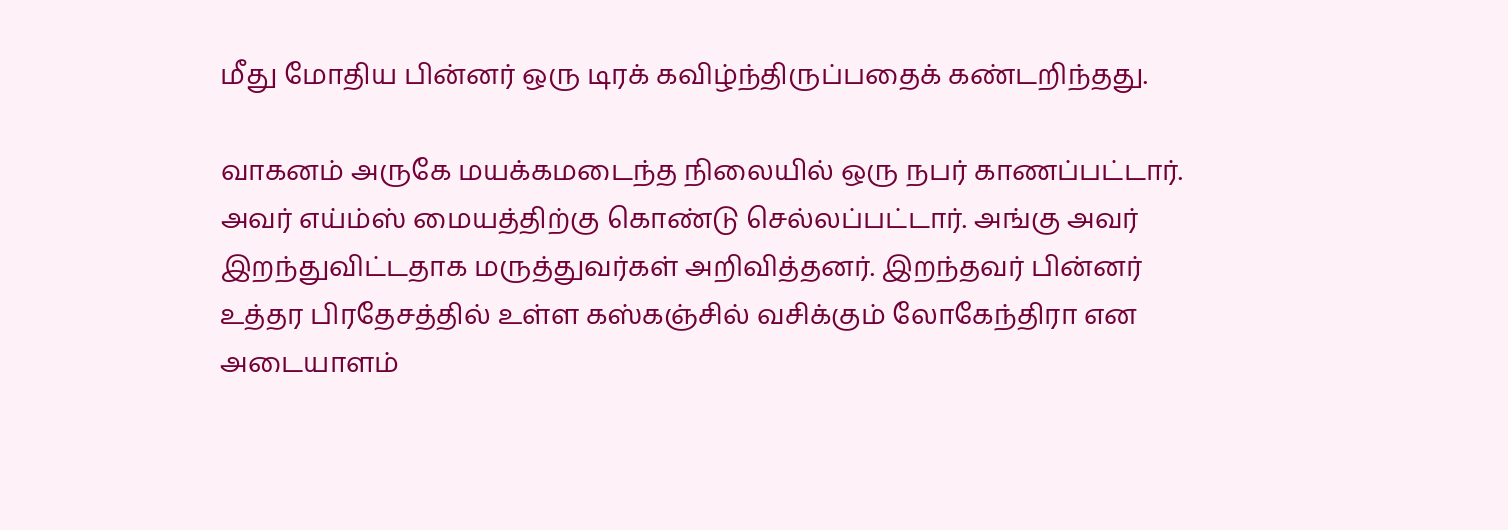மீது மோதிய பின்னர் ஒரு டிரக் கவிழ்ந்திருப்பதைக் கண்டறிந்தது.

வாகனம் அருகே மயக்கமடைந்த நிலையில் ஒரு நபர் காணப்பட்டார். அவர் எய்ம்ஸ் மையத்திற்கு கொண்டு செல்லப்பட்டார். அங்கு அவர் இறந்துவிட்டதாக மருத்துவர்கள் அறிவித்தனர். இறந்தவர் பின்னர் உத்தர பிரதேசத்தில் உள்ள கஸ்கஞ்சில் வசிக்கும் லோகேந்திரா என அடையாளம்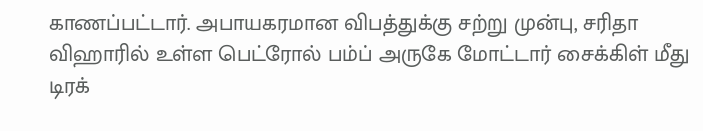காணப்பட்டார். அபாயகரமான விபத்துக்கு சற்று முன்பு, சரிதா விஹாரில் உள்ள பெட்ரோல் பம்ப் அருகே மோட்டார் சைக்கிள் மீது டிரக்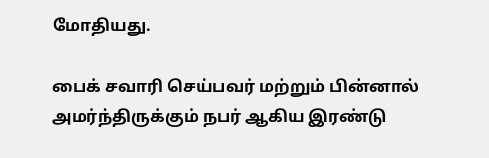மோதியது.

பைக் சவாரி செய்பவர் மற்றும் பின்னால் அமர்ந்திருக்கும் நபர் ஆகிய இரண்டு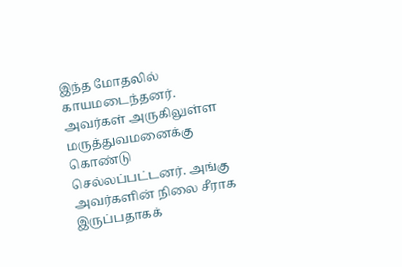இந்த மோதலில் காயமடைந்தனர். அவர்கள் அருகிலுள்ள மருத்துவமனைக்கு கொண்டு செல்லப்பட்டனர். அங்கு அவர்களின் நிலை சீராக இருப்பதாகக்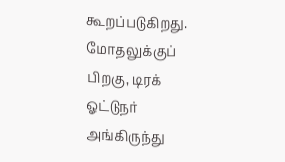கூறப்படுகிறது. மோதலுக்குப் பிறகு, டிரக் ஓட்டுநர் அங்கிருந்து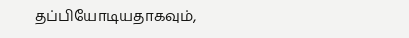தப்பியோடியதாகவும்,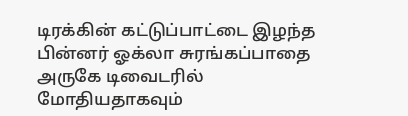டிரக்கின் கட்டுப்பாட்டை இழந்த பின்னர் ஓக்லா சுரங்கப்பாதை அருகே டிவைடரில் மோதியதாகவும்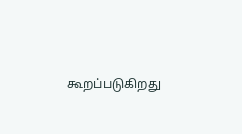கூறப்படுகிறது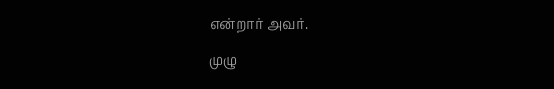என்றார் அவர்.

முழு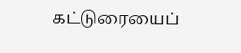கட்டுரையைப்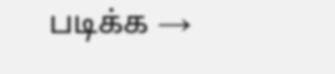படிக்க →